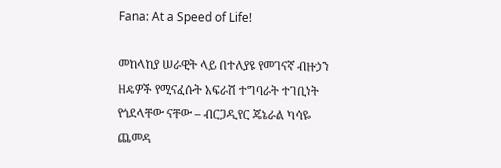Fana: At a Speed of Life!

መከላከያ ሠራዊት ላይ በተለያዩ የመገናኛ ብዙኃን ዘዴዎች የሚናፈሱት አፍራሽ ተግባራት ተገቢነት የጎደላቸው ናቸው – ብርጋዲየር ጄኔራል ካሳዬ ጨመዳ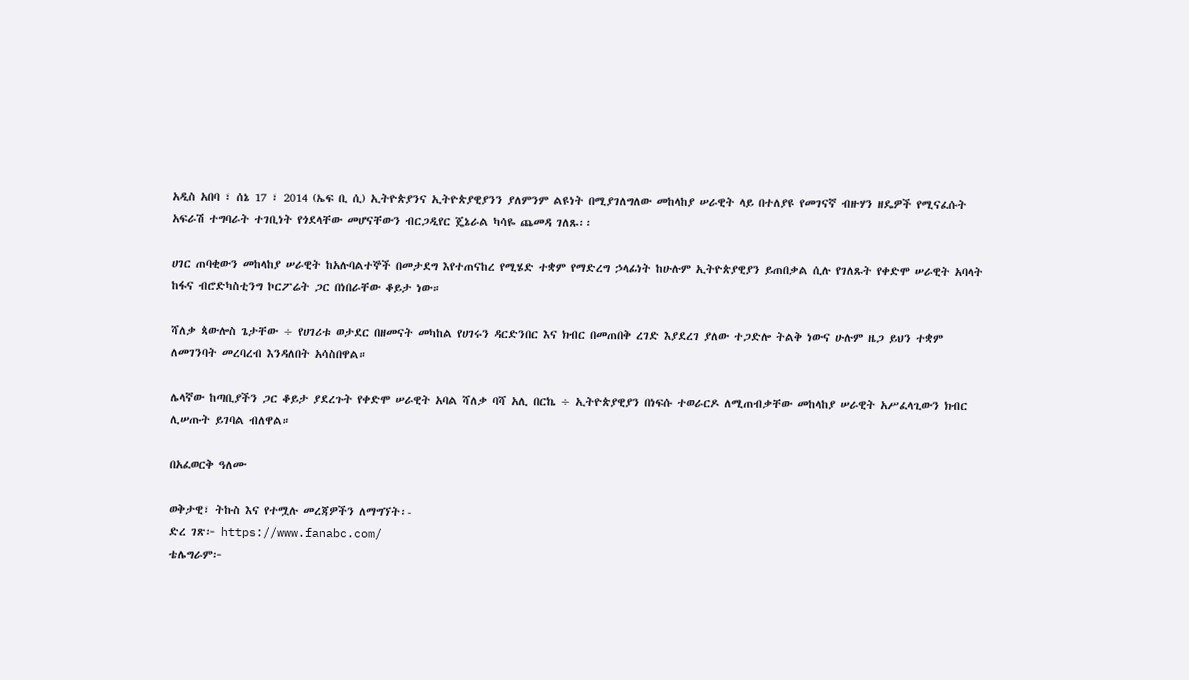አዲስ አበባ ፣ ሰኔ 17 ፣ 2014 (ኤፍ ቢ ሲ) ኢትዮጵያንና ኢትዮጵያዊያንን ያለምንም ልዩነት በሚያገለግለው መከላከያ ሠራዊት ላይ በተለያዩ የመገናኛ ብዙሃን ዘዴዎች የሚናፈሱት አፍራሽ ተግባራት ተገቢነት የጎደላቸው መሆናቸውን ብርጋዲየር ጄኔራል ካሳዬ ጨመዳ ገለጹ፡፡

ሀገር ጠባቂውን መከላከያ ሠራዊት ከአሉባልተኞች በመታደግ እየተጠናከረ የሚሄድ ተቋም የማድረግ ኃላፊነት ከሁሉም ኢትዮጵያዊያን ይጠበቃል ሲሉ የገለጹት የቀድሞ ሠራዊት አባላት ከፋና ብሮድካስቲንግ ኮርፖሬት ጋር በነበራቸው ቆይታ ነው።

ሻለቃ ጳውሎስ ጌታቸው ÷ የሀገሪቱ ወታደር በዘመናት መካከል የሀገሩን ዳርድንበር እና ክብር በመጠበቅ ረገድ እያደረገ ያለው ተጋድሎ ትልቅ ነውና ሁሉም ዜጋ ይህን ተቋም ለመገንባት መረባረብ እንዳለበት አሳስበዋል።

ሌላኛው ከጣቢያችን ጋር ቆይታ ያደረጉት የቀድሞ ሠራዊት አባል ሻለቃ ባሻ አሊ በርኬ ÷ ኢትዮጵያዊያን በነፍሱ ተወራርዶ ለሚጠብቃቸው መከላከያ ሠራዊት አሥፈላጊውን ክብር ሊሠጡት ይገባል ብለዋል።

በአፈወርቅ ዓለሙ

ወቅታዊ፣ ትኩስ እና የተሟሉ መረጃዎችን ለማግኘት፡-
ድረ ገጽ፦ https://www.fanabc.com/
ቴሌግራም፦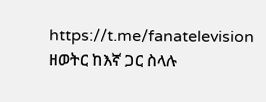https://t.me/fanatelevision
ዘወትር ከእኛ ጋር ስላሉ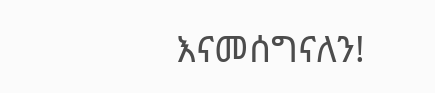እናመሰግናለን!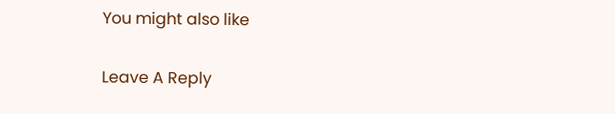You might also like

Leave A Reply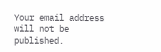Your email address will not be published.